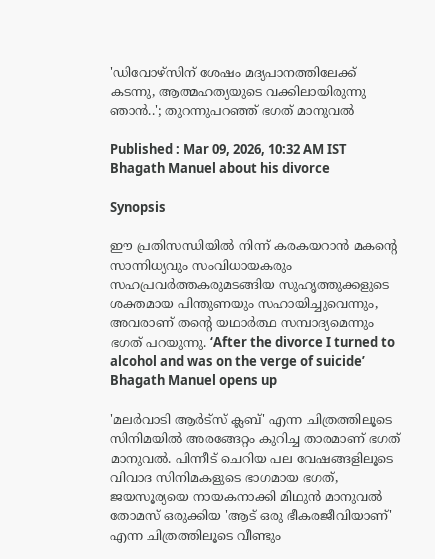'ഡിവോഴ്‌സിന് ശേഷം മദ്യപാനത്തിലേക്ക് കടന്നു, ആത്മഹത്യയുടെ വക്കിലായിരുന്നു ഞാൻ..'; തുറന്നുപറഞ്ഞ് ഭഗത് മാനുവൽ

Published : Mar 09, 2026, 10:32 AM IST
Bhagath Manuel about his divorce

Synopsis

ഈ പ്രതിസന്ധിയിൽ നിന്ന് കരകയറാൻ മകന്റെ സാന്നിധ്യവും സംവിധായകരും സഹപ്രവർത്തകരുമടങ്ങിയ സുഹൃത്തുക്കളുടെ ശക്തമായ പിന്തുണയും സഹായിച്ചുവെന്നും, അവരാണ് തന്റെ യഥാർത്ഥ സമ്പാദ്യമെന്നും ഭഗത് പറയുന്നു. ‘After the divorce I turned to alcohol and was on the verge of suicide’ Bhagath Manuel opens up

'മലർവാടി ആർട്സ് ക്ലബ്' എന്ന ചിത്രത്തിലൂടെ സിനിമയിൽ അരങ്ങേറ്റം കുറിച്ച താരമാണ് ഭഗത് മാനുവൽ. പിന്നീട് ചെറിയ പല വേഷങ്ങളിലൂടെ വിവാദ സിനിമകളുടെ ഭാഗമായ ഭഗത്, ജയസൂര്യയെ നായകനാക്കി മിഥുൻ മാനുവൽ തോമസ് ഒരുക്കിയ 'ആട് ഒരു ഭീകരജീവിയാണ്' എന്ന ചിത്രത്തിലൂടെ വീണ്ടും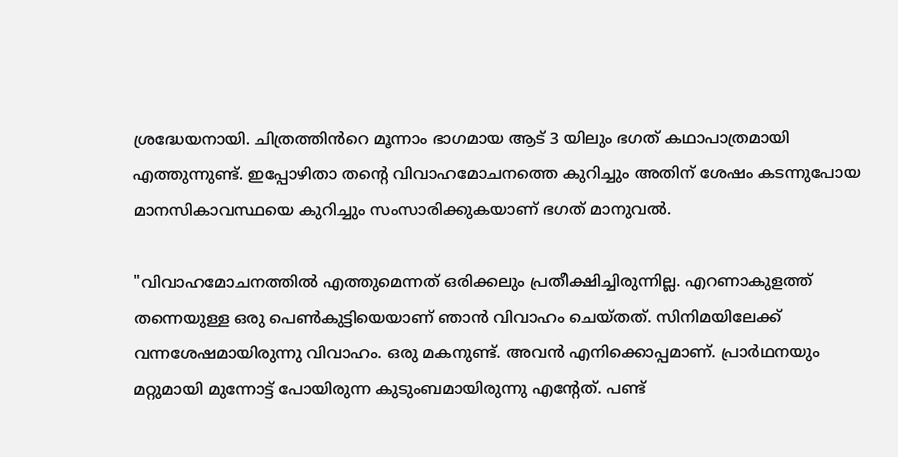ശ്രദ്ധേയനായി. ചിത്രത്തിൻറെ മൂന്നാം ഭാഗമായ ആട് 3 യിലും ഭഗത് കഥാപാത്രമായി എത്തുന്നുണ്ട്. ഇപ്പോഴിതാ തന്റെ വിവാഹമോചനത്തെ കുറിച്ചും അതിന് ശേഷം കടന്നുപോയ മാനസികാവസ്ഥയെ കുറിച്ചും സംസാരിക്കുകയാണ് ഭഗത് മാനുവൽ.

"വിവാഹമോചനത്തിൽ എത്തുമെന്നത‍് ഒരിക്കലും പ്രതീക്ഷിച്ചിരുന്നില്ല. എറണാകുളത്ത് തന്നെയുള്ള ഒരു പെൺകുട്ടിയെയാണ് ഞാൻ വിവാഹം ചെയ്തത്. സിനിമയിലേക്ക് വന്നശേഷമായിരുന്നു വിവാഹം. ഒരു മകനുണ്ട്. അവൻ എനിക്കൊപ്പമാണ്. പ്രാർഥനയും മറ്റുമായി മുന്നോട്ട് പോയിരുന്ന കുടുംബമായിരുന്നു എന്റേത്. പണ്ട്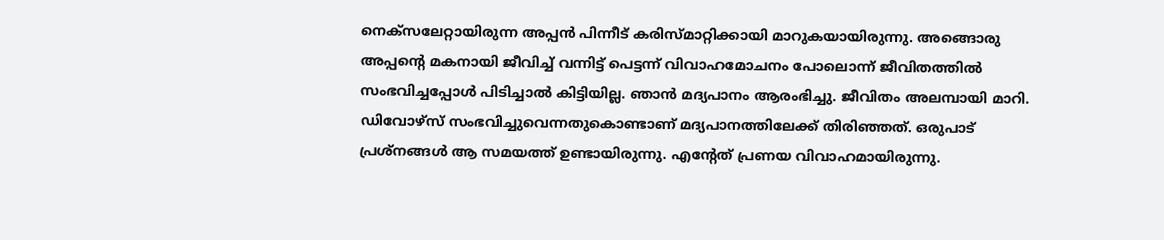നെക്സലേറ്റായിരുന്ന അപ്പൻ പിന്നീട് കരിസ്മാറ്റിക്കായി മാറുകയായിരുന്നു. അങ്ങൊരു അപ്പന്റെ മകനായി ജീവിച്ച് വന്നിട്ട് പെട്ടന്ന് വിവാഹമോചനം പോലൊന്ന് ജീവിതത്തിൽ സംഭവിച്ചപ്പോൾ പിടിച്ചാൽ കിട്ടിയില്ല. ഞാൻ മദ്യപാനം ആരംഭിച്ചു. ജീവിതം അലമ്പായി മാറി. ഡിവോഴ്സ് സംഭവിച്ചുവെന്നതുകൊണ്ടാണ് മദ്യപാനത്തിലേക്ക് തിരിഞ്ഞത്. ഒരുപാട് പ്രശ്നങ്ങൾ ആ സമയത്ത് ഉണ്ടായിരുന്നു. എന്റേത് പ്രണയ വിവാഹമായിരുന്നു.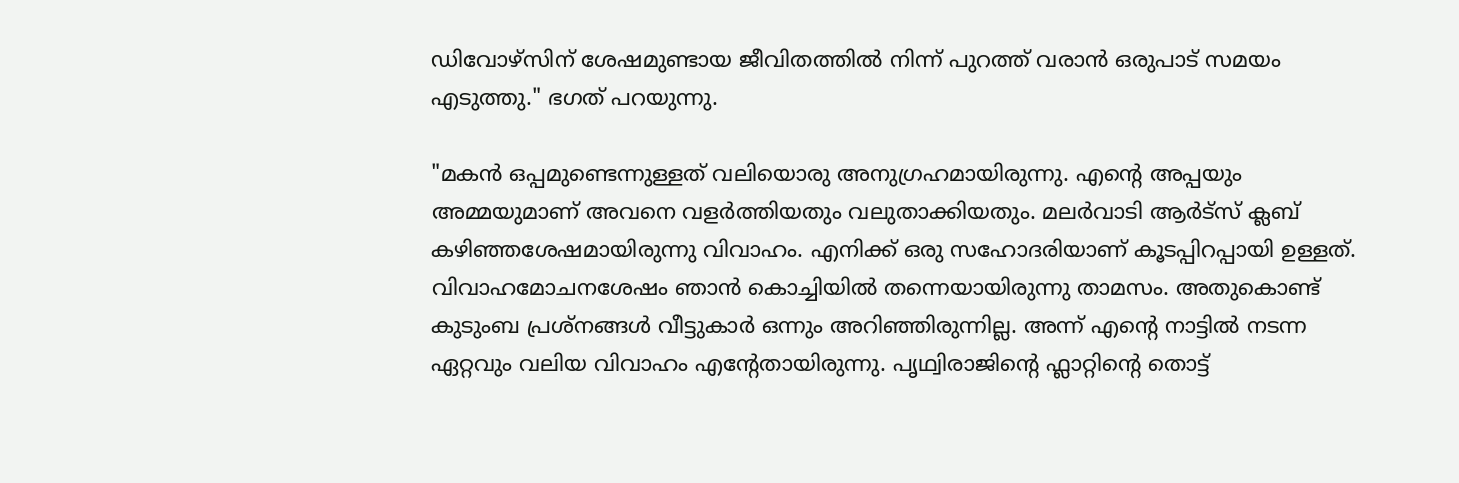ഡിവോഴ്സിന് ശേഷമുണ്ടായ ജീവിതത്തിൽ നിന്ന് പുറത്ത് വരാൻ ഒരുപാട് സമയം എടുത്തു." ഭഗത് പറയുന്നു.

"മകൻ ഒപ്പമുണ്ടെന്നുള്ളത് വലിയൊരു അനുഗ്രഹമായിരുന്നു. എന്റെ അപ്പയും അമ്മയുമാണ് അവനെ വളർത്തിയതും വലുതാക്കിയതും. മലർവാടി ആർട്സ് ക്ലബ് കഴിഞ്ഞശേഷമായിരുന്നു വിവാഹം. എനിക്ക് ഒരു സഹോദരിയാണ് കൂടപ്പിറപ്പായി ഉള്ളത്. വിവാഹമോചനശേഷം ഞാൻ കൊച്ചിയിൽ തന്നെയായിരുന്നു താമസം. അതുകൊണ്ട് കുടുംബ പ്രശ്നങ്ങൾ വീട്ടുകാർ ഒന്നും അറിഞ്ഞിരുന്നില്ല. അന്ന് എന്റെ നാട്ടിൽ നടന്ന ഏറ്റവും വലിയ വിവാഹം എന്റേതായിരുന്നു. പൃഥ്വിരാജിന്റെ ഫ്ലാറ്റിന്റെ തൊട്ട്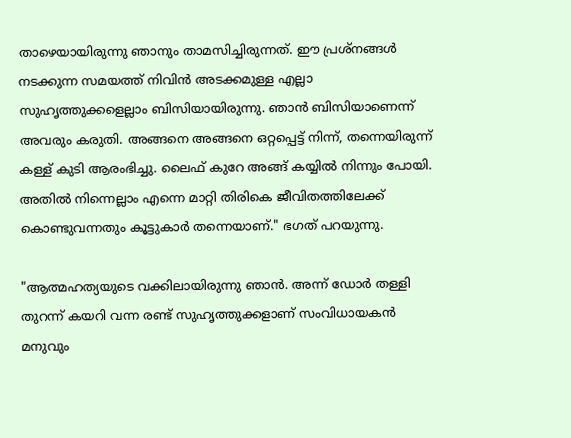താഴെയായിരുന്നു ഞാനും താമസിച്ചിരുന്നത്. ഈ പ്രശ്നങ്ങൾ നടക്കുന്ന സമയത്ത് നിവിൻ അടക്കമുള്ള എല്ലാ സുഹൃത്തുക്കളെല്ലാം ബിസിയായിരുന്നു. ഞാൻ ബിസിയാണെന്ന് അവരും കരുതി. അങ്ങനെ അങ്ങനെ ഒറ്റപ്പെട്ട് നിന്ന്, തന്നെയിരുന്ന് കള്ള് കുടി ആരംഭിച്ചു. ലൈഫ് കുറേ അങ്ങ് കയ്യിൽ നിന്നും പോയി. അതിൽ നിന്നെല്ലാം എന്നെ മാറ്റി തിരികെ ജീവിതത്തിലേക്ക് കൊണ്ടുവന്നതും കൂട്ടുകാർ തന്നെയാണ്." ഭഗത് പറയുന്നു.

"ആത്മഹത്യയുടെ വക്കിലായിരുന്നു ഞാൻ. അന്ന് ഡോർ തള്ളി തുറന്ന് കയറി വന്ന രണ്ട് സുഹൃത്തുക്കളാണ് സംവിധായകൻ മനുവും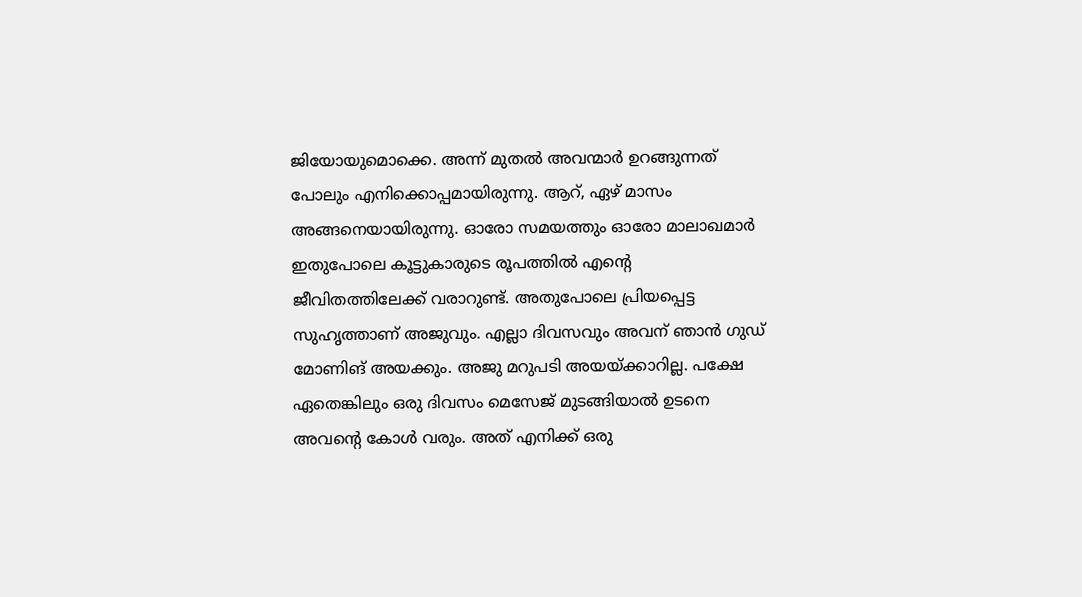ജിയോയുമൊക്കെ. അന്ന് മുതൽ അവന്മാർ ഉറങ്ങുന്നത് പോലും എനിക്കൊപ്പമായിരുന്നു. ആറ്, ഏഴ് മാസം അങ്ങനെയായിരുന്നു. ഓരോ സമയത്തും ഓരോ മാലാഖമാർ ഇതുപോലെ കൂട്ടുകാരുടെ രൂപത്തിൽ എന്റെ ജീവിതത്തിലേക്ക് വരാറുണ്ട്. അതുപോലെ പ്രിയപ്പെട്ട സുഹൃത്താണ് അജുവും. എല്ലാ ദിവസവും അവന് ഞാൻ ഗുഡ് മോണിങ് അയക്കും. അജു മറുപടി അയയ്ക്കാറില്ല. പക്ഷേ ഏതെങ്കിലും ഒരു ദിവസം മെസേജ് മുടങ്ങിയാൽ ഉടനെ അവന്റെ കോൾ വരും. അത് എനിക്ക് ഒരു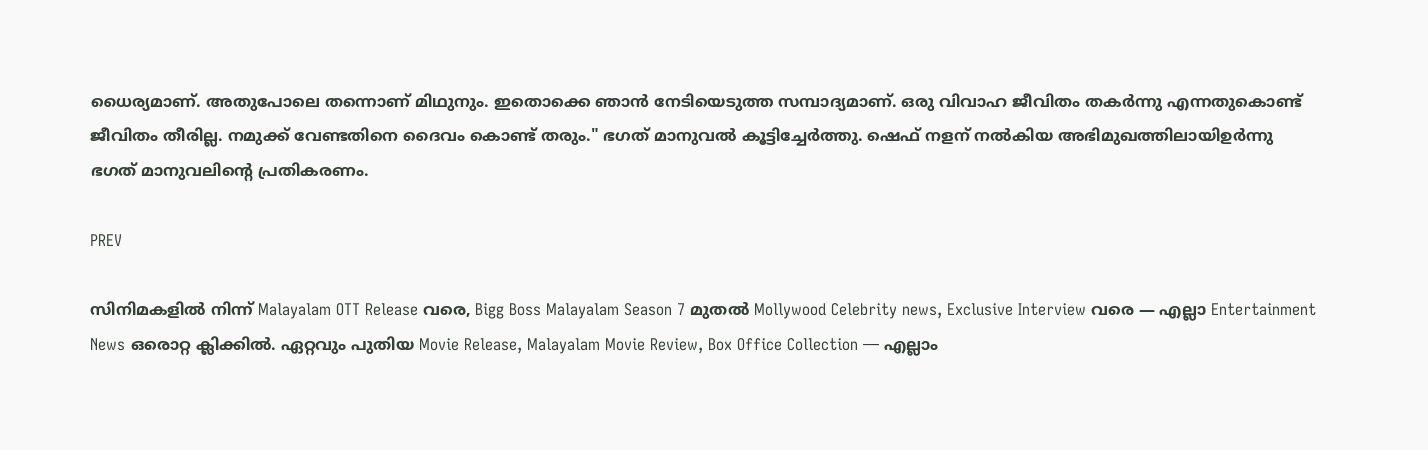ധൈര്യമാണ്. അതുപോലെ തന്നൊണ് മിഥുനും. ഇതൊക്കെ ഞാൻ നേടിയെടുത്ത സമ്പാദ്യമാണ്. ഒരു വിവാഹ ജീവിതം തകർന്നു എന്നതുകൊണ്ട് ജീവിതം തീരില്ല. നമുക്ക് വേണ്ടതിനെ ദൈവം കൊണ്ട് തരും." ഭഗത് മാനുവൽ കൂട്ടിച്ചേർത്തു. ഷെഫ് നളന് നൽകിയ അഭിമുഖത്തിലായിഉർന്നു ഭഗത് മാനുവലിന്റെ പ്രതികരണം.

PREV

സിനിമകളിൽ നിന്ന് Malayalam OTT Release വരെ, Bigg Boss Malayalam Season 7 മുതൽ Mollywood Celebrity news, Exclusive Interview വരെ — എല്ലാ Entertainment News ഒരൊറ്റ ക്ലിക്കിൽ. ഏറ്റവും പുതിയ Movie Release, Malayalam Movie Review, Box Office Collection — എല്ലാം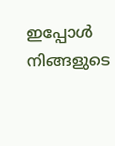ഇപ്പോൾ നിങ്ങളുടെ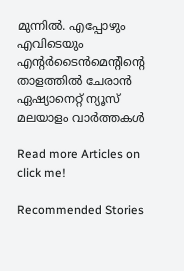മുന്നിൽ. എപ്പോഴും എവിടെയും എന്റർടൈൻമെന്റിന്റെ താളത്തിൽ ചേരാൻ ഏഷ്യാനെറ്റ് ന്യൂസ് മലയാളം വാർത്തകൾ

Read more Articles on
click me!

Recommended Stories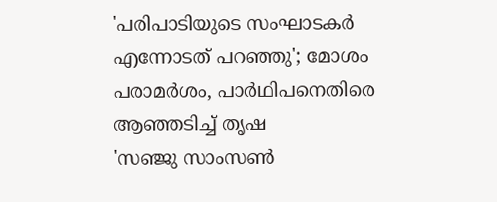'പരിപാടിയുടെ സംഘാടകര്‍ എന്നോടത് പറഞ്ഞു'; മോശം പരാമര്‍ശം, പാര്‍ഥിപനെതിരെ ആഞ്ഞടിച്ച് തൃഷ
'സഞ്ജു സാംസൺ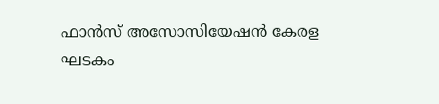ഫാൻസ്‌ അസോസിയേഷൻ കേരള ഘടകം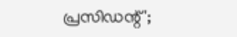പ്രസിഡന്റ്';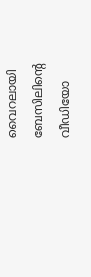വൈറലായി ബേസിലിന്റെ വീഡിയോ